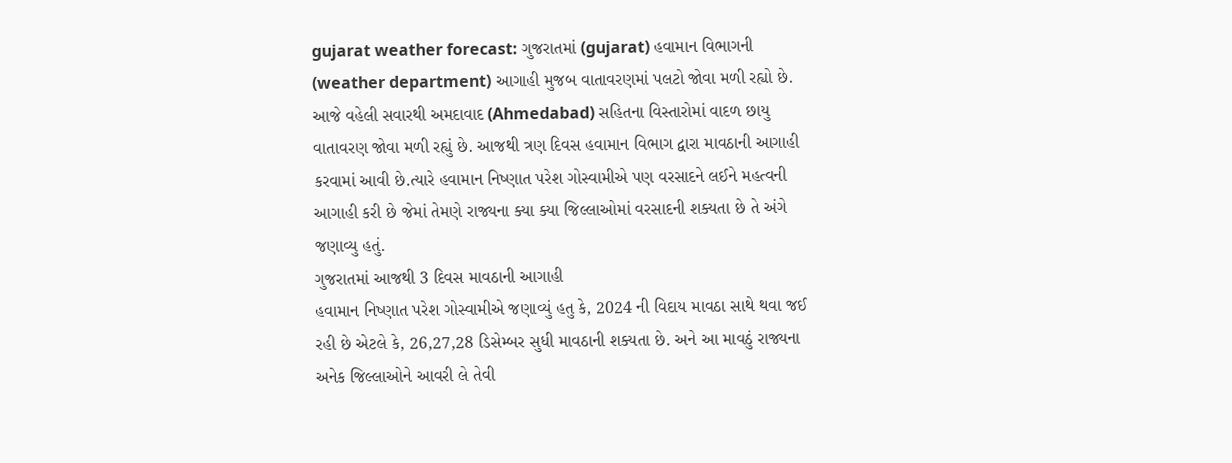gujarat weather forecast: ગુજરાતમાં (gujarat) હવામાન વિભાગની (weather department) આગાહી મુજબ વાતાવરણમાં પલટો જોવા મળી રહ્યો છે. આજે વહેલી સવારથી અમદાવાદ (Ahmedabad) સહિતના વિસ્તારોમાં વાદળ છાયુ વાતાવરણ જોવા મળી રહ્યું છે. આજથી ત્રણ દિવસ હવામાન વિભાગ દ્વારા માવઠાની આગાહી કરવામાં આવી છે.ત્યારે હવામાન નિષ્ણાત પરેશ ગોસ્વામીએ પણ વરસાદને લઈને મહત્વની આગાહી કરી છે જેમાં તેમણે રાજ્યના ક્યા ક્યા જિલ્લાઓમાં વરસાદની શક્યતા છે તે અંગે જણાવ્યુ હતું.
ગુજરાતમાં આજથી 3 દિવસ માવઠાની આગાહી
હવામાન નિષ્ણાત પરેશ ગોસ્વામીએ જણાવ્યું હતુ કે, 2024 ની વિદાય માવઠા સાથે થવા જઈ રહી છે એટલે કે, 26,27,28 ડિસેમ્બર સુધી માવઠાની શક્યતા છે. અને આ માવઠું રાજ્યના અનેક જિલ્લાઓને આવરી લે તેવી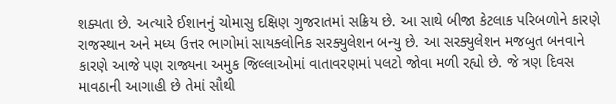શક્યતા છે. અત્યારે ઈશાનનું ચોમાસુ દક્ષિણ ગુજરાતમાં સક્રિય છે. આ સાથે બીજા કેટલાક પરિબળોને કારણે રાજસ્થાન અને મધ્ય ઉત્તર ભાગોમાં સાયક્લોનિક સરક્યુલેશન બન્યુ છે. આ સરક્યુલેશન મજબુત બનવાને કારણે આજે પણ રાજ્યના અમુક જિલ્લાઓમાં વાતાવરણમાં પલટો જોવા મળી રહ્યો છે. જે ત્રણ દિવસ માવઠાની આગાહી છે તેમાં સૌથી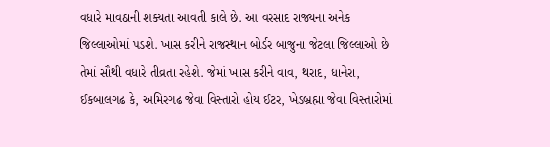વધારે માવઠાની શક્યતા આવતી કાલે છે. આ વરસાદ રાજ્યના અનેક જિલ્લાઓમાં પડશે. ખાસ કરીને રાજસ્થાન બોર્ડર બાજુના જેટલા જિલ્લાઓ છે તેમાં સૌથી વધારે તીવ્રતા રહેશે. જેમાં ખાસ કરીને વાવ, થરાદ, ધાનેરા, ઈકબાલગઢ કે, અમિરગઢ જેવા વિસ્તારો હોય ઈટર, ખેડબ્રહ્મા જેવા વિસ્તારોમાં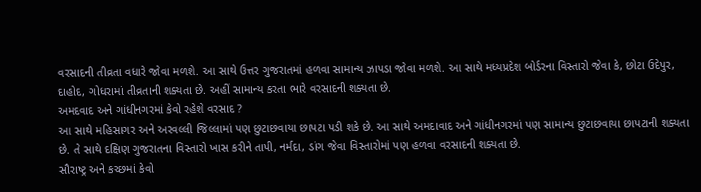વરસાદની તીવ્રતા વધારે જોવા મળશે. આ સાથે ઉત્તર ગુજરાતમાં હળવા સામાન્ય ઝાપડા જોવા મળશે. આ સાથે મધ્યપ્રદેશ બોર્ડરના વિસ્તારો જેવા કે, છોટા ઉદેપુર, દાહોદ, ગોધરામાં તીવ્રતાની શક્યતા છે. અહીં સામાન્ય કરતા ભારે વરસાદની શક્યતા છે.
અમદવાદ અને ગાંધીનગરમાં કેવો રહેશે વરસાદ ?
આ સાથે મહિસાગર અને અરવલ્લી જિલ્લામાં પણ છુટાછવાયા છાપટા પડી શકે છે. આ સાથે અમદાવાદ અને ગાંધીનગરમાં પણ સામાન્ય છુટાછવાયા છાપટાની શક્યતા છે. તે સાથે દક્ષિણ ગુજરાતના વિસ્તારો ખાસ કરીને તાપી, નર્મદા, ડાંગ જેવા વિસ્તારોમાં પણ હળવા વરસાદની શક્યતા છે.
સૌરાષ્ટ્ર અને કચ્છમાં કેવો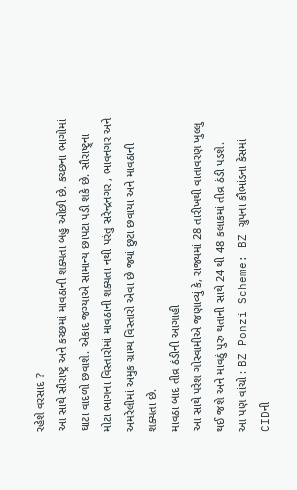રહેશે વરસાદ ?
આ સાથે સૌરાષ્ટ્ર અને કચ્છમાં માવઠાની શક્યતા બહુ ઓછી છે. કચ્છના ભાગોમાં ઘાટા વાદળો છવાશે. એકાદ જગ્યાએ સામાન્ય છાપટા પડી શકે છે. સૌરાષ્ટ્ર્ના મોટા ભાગના વિસ્તારોમાં માવઠાની શક્યતા નથી પરંતુ સરેન્દ્રનગર , ભાવનગર અને અમરેલીમાં અમુક ગ્રામ્ય વિસ્તારો એવા છે જ્યાં છુટા છવાયા અને માવઠાની શક્યતા છે.
માવઠા બાદ તીવ્ર ઠંડીની આગાહી
આ સાથે પરેશ ગોસ્વામીએ જણાવ્યું કે, રાજ્યમાં 28 તારીખથી વાતાવરણ ખુલ્લુ થઈ જશે અને માવઠું પુરુ થતાની સાથે 24 થી 48 કલાકમાં તીવ્ર ઠંડી પડશે.
આ પણ વાંચો : BZ Ponzi Scheme: BZ ગ્રુપના કૌભાંડના કેસમાં CIDની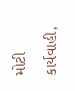મોટી કાર્યવાહી,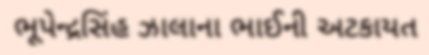ભૂપેન્દ્રસિંહ ઝાલાના ભાઈની અટકાયત